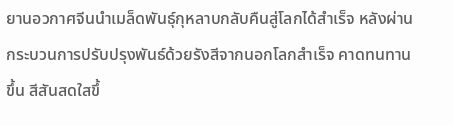ยานอวกาศจีนนำเมล็ดพันธุ์กุหลาบกลับคืนสู่โลกได้สำเร็จ หลังผ่านกระบวนการปรับปรุงพันธ์ด้วยรังสีจากนอกโลกสำเร็จ คาดทนทานขึ้น สีสันสดใสขึ้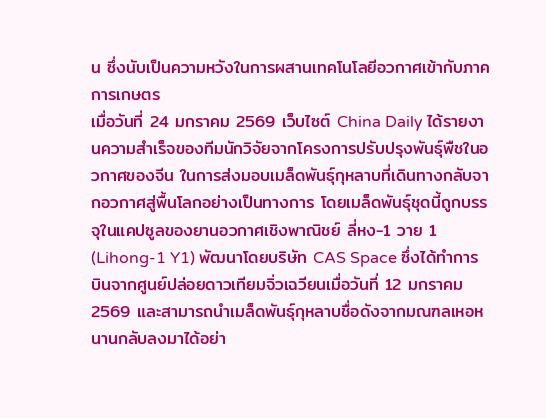น ซึ่งนับเป็นความหวังในการผสานเทคโนโลยีอวกาศเข้ากับภาคการเกษตร
เมื่อวันที่ 24 มกราคม 2569 เว็บไซต์ China Daily ได้รายงานความสำเร็จของทีมนักวิจัยจากโครงการปรับปรุงพันธุ์พืชในอวกาศของจีน ในการส่งมอบเมล็ดพันธุ์กุหลาบที่เดินทางกลับจากอวกาศสู่พื้นโลกอย่างเป็นทางการ โดยเมล็ดพันธุ์ชุดนี้ถูกบรรจุในแคปซูลของยานอวกาศเชิงพาณิชย์ ลี่หง-1 วาย 1 (Lihong-1 Y1) พัฒนาโดยบริษัท CAS Space ซึ่งได้ทำการบินจากศูนย์ปล่อยดาวเทียมจิ่วเฉวียนเมื่อวันที่ 12 มกราคม 2569 และสามารถนำเมล็ดพันธุ์กุหลาบชื่อดังจากมณฑลเหอหนานกลับลงมาได้อย่า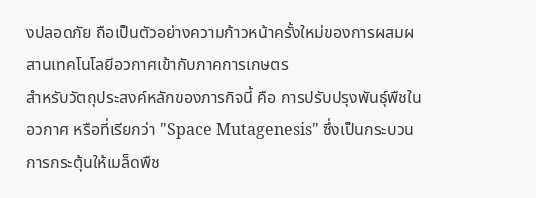งปลอดภัย ถือเป็นตัวอย่างความก้าวหน้าครั้งใหม่ของการผสมผสานเทคโนโลยีอวกาศเข้ากับภาคการเกษตร
สำหรับวัตถุประสงค์หลักของภารกิจนี้ คือ การปรับปรุงพันธุ์พืชในอวกาศ หรือที่เรียกว่า "Space Mutagenesis" ซึ่งเป็นกระบวนการกระตุ้นให้เมล็ดพืช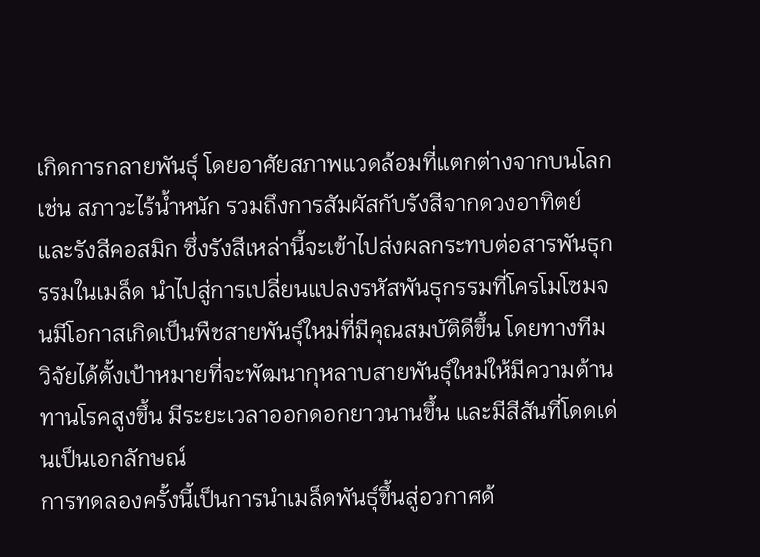เกิดการกลายพันธุ์ โดยอาศัยสภาพแวดล้อมที่แตกต่างจากบนโลก เช่น สภาวะไร้น้ำหนัก รวมถึงการสัมผัสกับรังสีจากดวงอาทิตย์และรังสีคอสมิก ซึ่งรังสีเหล่านี้จะเข้าไปส่งผลกระทบต่อสารพันธุกรรมในเมล็ด นำไปสู่การเปลี่ยนแปลงรหัสพันธุกรรมที่โครโมโซมจนมีโอกาสเกิดเป็นพืชสายพันธุ์ใหม่ที่มีคุณสมบัติดีขึ้น โดยทางทีมวิจัยได้ตั้งเป้าหมายที่จะพัฒนากุหลาบสายพันธุ์ใหม่ให้มีความต้านทานโรคสูงขึ้น มีระยะเวลาออกดอกยาวนานขึ้น และมีสีสันที่โดดเด่นเป็นเอกลักษณ์
การทดลองครั้งนี้เป็นการนำเมล็ดพันธุ์ขึ้นสู่อวกาศด้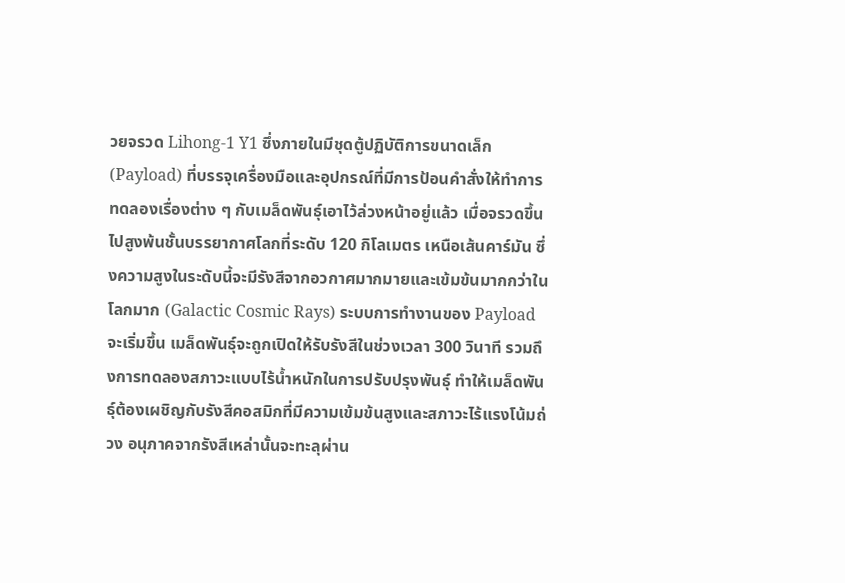วยจรวด Lihong-1 Y1 ซึ่งภายในมีชุดตู้ปฏิบัติการขนาดเล็ก (Payload) ที่บรรจุเครื่องมือและอุปกรณ์ที่มีการป้อนคำสั่งให้ทำการทดลองเรื่องต่าง ๆ กับเมล็ดพันธุ์เอาไว้ล่วงหน้าอยู่แล้ว เมื่อจรวดขึ้นไปสูงพ้นชั้นบรรยากาศโลกที่ระดับ 120 กิโลเมตร เหนือเส้นคาร์มัน ซึ่งความสูงในระดับนี้จะมีรังสีจากอวกาศมากมายและเข้มข้นมากกว่าในโลกมาก (Galactic Cosmic Rays) ระบบการทำงานของ Payload จะเริ่มขึ้น เมล็ดพันธุ์จะถูกเปิดให้รับรังสีในช่วงเวลา 300 วินาที รวมถึงการทดลองสภาวะแบบไร้น้ำหนักในการปรับปรุงพันธุ์ ทำให้เมล็ดพันธุ์ต้องเผชิญกับรังสีคอสมิกที่มีความเข้มข้นสูงและสภาวะไร้แรงโน้มถ่วง อนุภาคจากรังสีเหล่านั้นจะทะลุผ่าน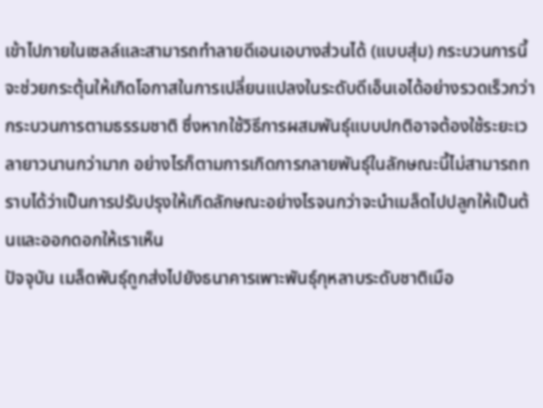เข้าไปภายในเซลล์และสามารถทำลายดีเอนเอบางส่วนได้ (แบบสุ่ม) กระบวนการนี้จะช่วยกระตุ้นให้เกิดโอกาสในการเปลี่ยนแปลงในระดับดีเอ็นเอได้อย่างรวดเร็วกว่ากระบวนการตามธรรมชาติ ซึ่งหากใช้วิธีการผสมพันธุ์แบบปกติอาจต้องใช้ระยะเวลายาวนานกว่ามาก อย่างไรก็ตามการเกิดการกลายพันธุ์ในลักษณะนี้ไม่สามารถทราบได้ว่าเป็นการปรับปรุงให้เกิดลักษณะอย่างไรจนกว่าจะนำเมล็ดไปปลูกให้เป็นต้นและออกดอกให้เราเห็น
ปัจจุบัน เมล็ดพันธุ์ถูกส่งไปยังธนาคารเพาะพันธุ์กุหลาบระดับชาติเมือ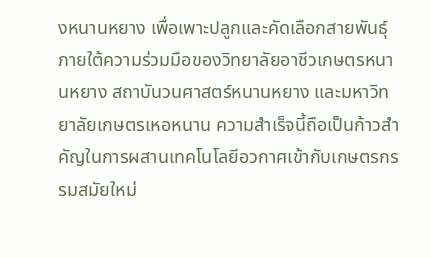งหนานหยาง เพื่อเพาะปลูกและคัดเลือกสายพันธุ์ภายใต้ความร่วมมือของวิทยาลัยอาชีวเกษตรหนานหยาง สถาบันวนศาสตร์หนานหยาง และมหาวิทยาลัยเกษตรเหอหนาน ความสำเร็จนี้ถือเป็นก้าวสำคัญในการผสานเทคโนโลยีอวกาศเข้ากับเกษตรกรรมสมัยใหม่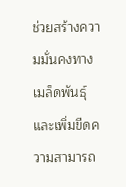ช่วยสร้างความมั่นคงทางเมล็ดพันธุ์และเพิ่มขีดความสามารถ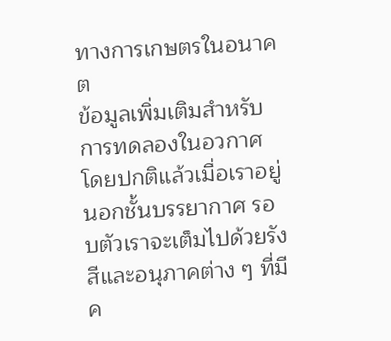ทางการเกษตรในอนาคต
ข้อมูลเพิ่มเติมสำหรับการทดลองในอวกาศ
โดยปกติแล้วเมื่อเราอยู่นอกชั้นบรรยากาศ รอบตัวเราจะเต็มไปด้วยรังสีและอนุภาคต่าง ๆ ที่มีค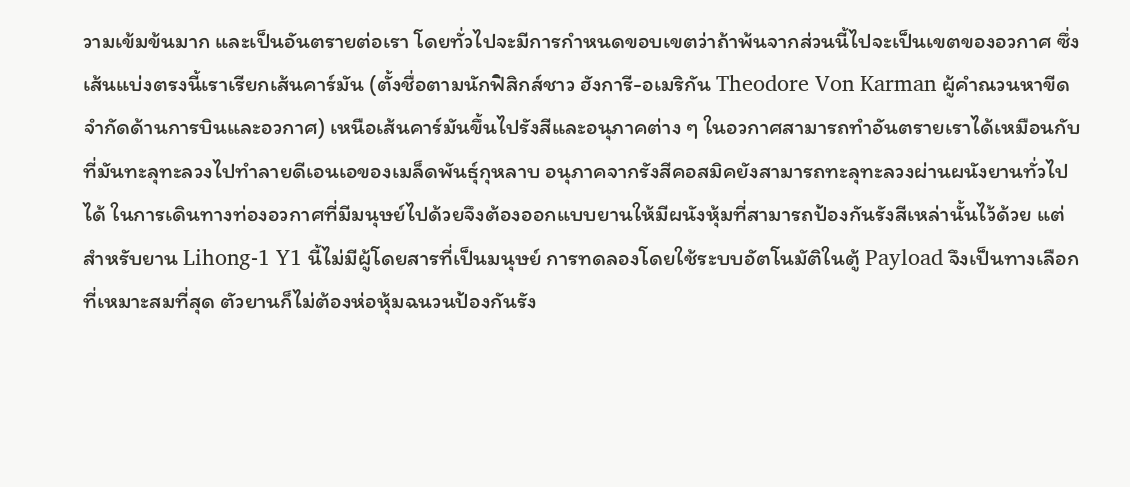วามเข้มข้นมาก และเป็นอันตรายต่อเรา โดยทั่วไปจะมีการกำหนดขอบเขตว่าถ้าพ้นจากส่วนนี้ไปจะเป็นเขตของอวกาศ ซึ่งเส้นแบ่งตรงนี้เราเรียกเส้นคาร์มัน (ตั้งชื่อตามนักฟิสิกส์ชาว ฮังการี-อเมริกัน Theodore Von Karman ผู้คำณวนหาขีดจำกัดด้านการบินและอวกาศ) เหนือเส้นคาร์มันขึ้นไปรังสีและอนุภาคต่าง ๆ ในอวกาศสามารถทำอันตรายเราได้เหมือนกับที่มันทะลุทะลวงไปทำลายดีเอนเอของเมล็ดพันธุ์กุหลาบ อนุภาคจากรังสีคอสมิคยังสามารถทะลุทะลวงผ่านผนังยานทั่วไปได้ ในการเดินทางท่องอวกาศที่มีมนุษย์ไปด้วยจึงต้องออกแบบยานให้มีผนังหุ้มที่สามารถป้องกันรังสีเหล่านั้นไว้ด้วย แต่สำหรับยาน Lihong-1 Y1 นี้ไม่มีผู้โดยสารที่เป็นมนุษย์ การทดลองโดยใช้ระบบอัตโนมัติในตู้ Payload จึงเป็นทางเลือกที่เหมาะสมที่สุด ตัวยานก็ไม่ต้องห่อหุ้มฉนวนป้องกันรัง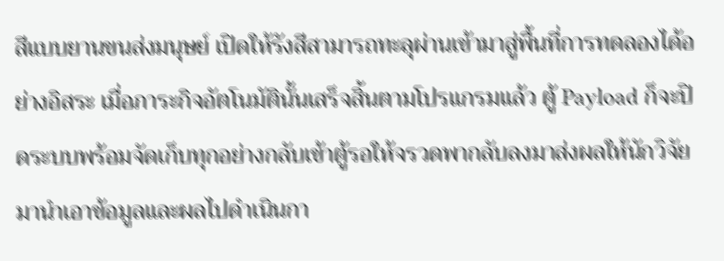สีแบบยานขนส่งมนุษย์ เปิดให้รังสีสามารถทะลุผ่านเข้ามาสู่พื้นที่การทดลองได้อย่างอิสระ เมื่อภาระกิจอัตโนมัตินั้นเสร็จสิ้นตามโปรแกรมแล้ว ตู้ Payload ก็จะปิดระบบพร้อมจัดเก็บทุกอย่างกลับเข้าตู้รอให้จรวดพากลับลงมาส่งผลให้นักวิจัยมานำเอาข้อมูลและผลไปดำเนินกา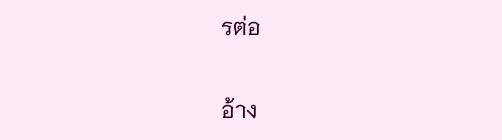รต่อ

อ้าง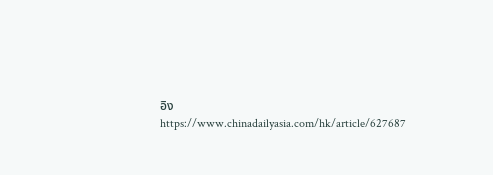อิง
https://www.chinadailyasia.com/hk/article/627687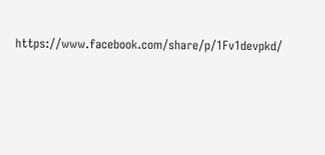https://www.facebook.com/share/p/1Fv1devpkd/